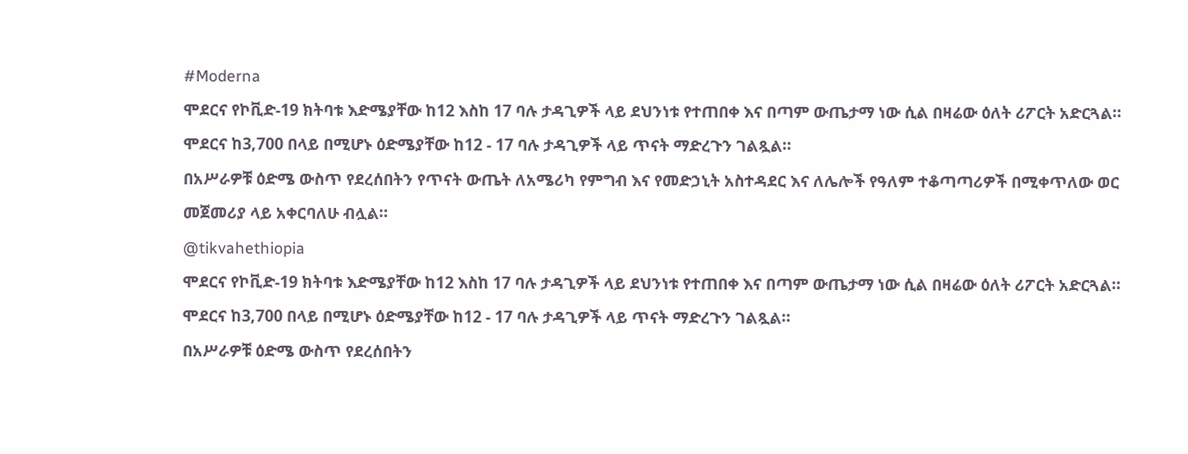#Moderna
ሞደርና የኮቪድ-19 ክትባቱ እድሜያቸው ከ12 እስከ 17 ባሉ ታዳጊዎች ላይ ደህንነቱ የተጠበቀ እና በጣም ውጤታማ ነው ሲል በዛሬው ዕለት ሪፖርት አድርጓል።
ሞደርና ከ3,700 በላይ በሚሆኑ ዕድሜያቸው ከ12 - 17 ባሉ ታዳጊዎች ላይ ጥናት ማድረጉን ገልጿል።
በአሥራዎቹ ዕድሜ ውስጥ የደረሰበትን የጥናት ውጤት ለአሜሪካ የምግብ እና የመድኃኒት አስተዳደር እና ለሌሎች የዓለም ተቆጣጣሪዎች በሚቀጥለው ወር መጀመሪያ ላይ አቀርባለሁ ብሏል።
@tikvahethiopia
ሞደርና የኮቪድ-19 ክትባቱ እድሜያቸው ከ12 እስከ 17 ባሉ ታዳጊዎች ላይ ደህንነቱ የተጠበቀ እና በጣም ውጤታማ ነው ሲል በዛሬው ዕለት ሪፖርት አድርጓል።
ሞደርና ከ3,700 በላይ በሚሆኑ ዕድሜያቸው ከ12 - 17 ባሉ ታዳጊዎች ላይ ጥናት ማድረጉን ገልጿል።
በአሥራዎቹ ዕድሜ ውስጥ የደረሰበትን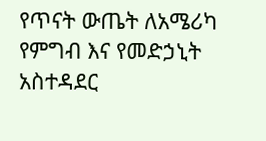የጥናት ውጤት ለአሜሪካ የምግብ እና የመድኃኒት አስተዳደር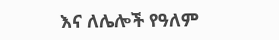እና ለሌሎች የዓለም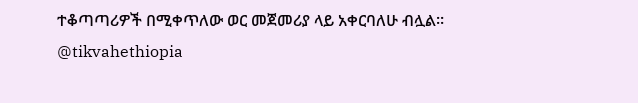ተቆጣጣሪዎች በሚቀጥለው ወር መጀመሪያ ላይ አቀርባለሁ ብሏል።
@tikvahethiopia